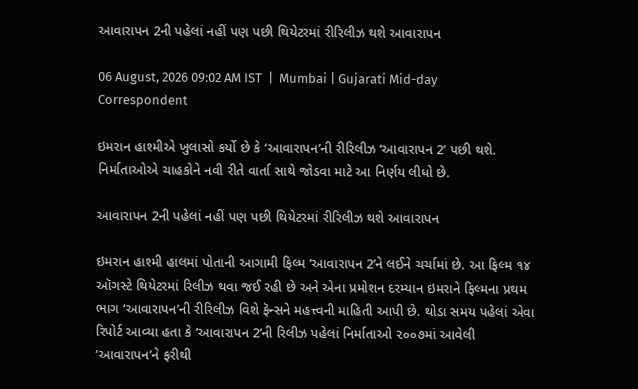આવારાપન 2ની પહેલાં નહીં પણ પછી થિયેટરમાં રીરિલીઝ થશે આવારાપન

06 August, 2026 09:02 AM IST  |  Mumbai | Gujarati Mid-day Correspondent

ઇમરાન હાશ્મીએ ખુલાસો કર્યો છે કે ‘આવારાપન’ની રીરિલીઝ ‘આવારાપન 2’ પછી થશે. નિર્માતાઓએ ચાહકોને નવી રીતે વાર્તા સાથે જોડવા માટે આ નિર્ણય લીધો છે.

આવારાપન 2ની પહેલાં નહીં પણ પછી થિયેટરમાં રીરિલીઝ થશે આવારાપન

ઇમરાન હાશ્મી હાલમાં પોતાની આગામી ફિલ્મ ‘આવારાપન 2’ને લઈને ચર્ચામાં છે. આ ફિલ્મ ૧૪ ઑગસ્ટે થિયેટરમાં રિલીઝ થવા જઈ રહી છે અને એના પ્રમોશન દરમ્યાન ઇમરાને ફિલ્મના પ્રથમ ભાગ ‘આવારાપન’ની રીરિલીઝ વિશે ફૅન્સને મહત્ત્વની માહિતી આપી છે. થોડા સમય પહેલાં એવા રિપોર્ટ આવ્યા હતા કે ‘આવારાપન 2’ની રિલીઝ પહેલાં નિર્માતાઓ ૨૦૦૭માં આવેલી ‘આવારાપન’ને ફરીથી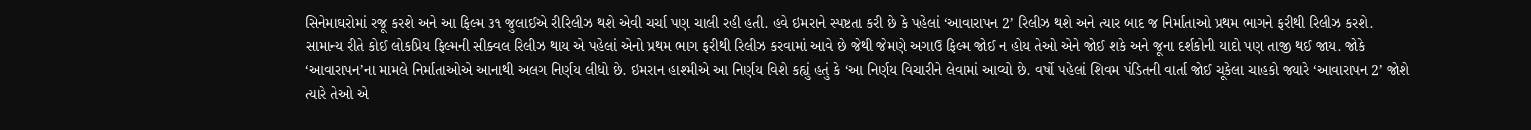સિનેમાઘરોમાં રજૂ કરશે અને આ ફિલ્મ ૩૧ જુલાઈએ રીરિલીઝ થશે એવી ચર્ચા પણ ચાલી રહી હતી. હવે ઇમરાને સ્પષ્ટતા કરી છે કે પહેલાં ‘આવારાપન 2’ રિલીઝ થશે અને ત્યાર બાદ જ નિર્માતાઓ પ્રથમ ભાગને ફરીથી રિલીઝ કરશે.
સામાન્ય રીતે કોઈ લોકપ્રિય ફિલ્મની સીક્વલ રિલીઝ થાય એ પહેલાં એનો પ્રથમ ભાગ ફરીથી રિલીઝ કરવામાં આવે છે જેથી જેમણે અગાઉ ફિલ્મ જોઈ ન હોય તેઓ એને જોઈ શકે અને જૂના દર્શકોની યાદો પણ તાજી થઈ જાય. જોકે ‘આવારાપન’ના મામલે નિર્માતાઓએ આનાથી અલગ નિર્ણય લીધો છે. ઇમરાન હાશ્મીએ આ નિર્ણય વિશે કહ્યું હતું કે ‘આ નિર્ણય વિચારીને લેવામાં આવ્યો છે. વર્ષો પહેલાં શિવમ પંડિતની વાર્તા જોઈ ચૂકેલા ચાહકો જ્યારે ‘આવારાપન 2’ જોશે ત્યારે તેઓ એ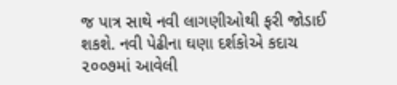જ પાત્ર સાથે નવી લાગણીઓથી ફરી જોડાઈ શકશે. નવી પેઢીના ઘણા દર્શકોએ કદાચ ૨૦૦૭માં આવેલી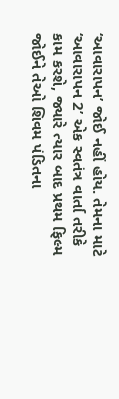‘આવારાપન’ જોઈ નહીં હોય. તેમના માટે ‘આવારાપન 2’ એક સ્વતંત્ર વાર્તા તરીકે કામ કરશે, જ્યારે ત્યાર બાદ પ્રથમ ફિલ્મ જોઈને તેઓ શિવમ પંડિતના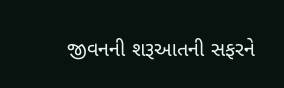જીવનની શરૂઆતની સફરને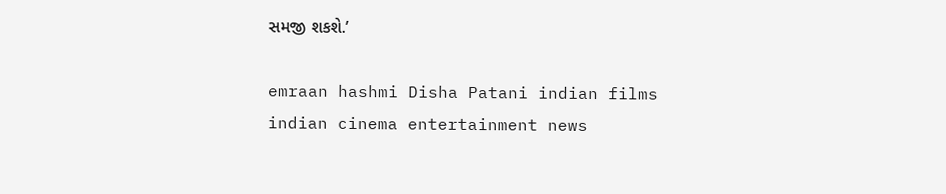સમજી શકશે.’

emraan hashmi Disha Patani indian films indian cinema entertainment news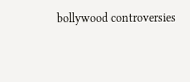bollywood controversies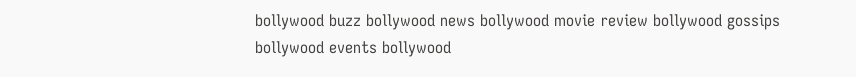bollywood buzz bollywood news bollywood movie review bollywood gossips bollywood events bollywood